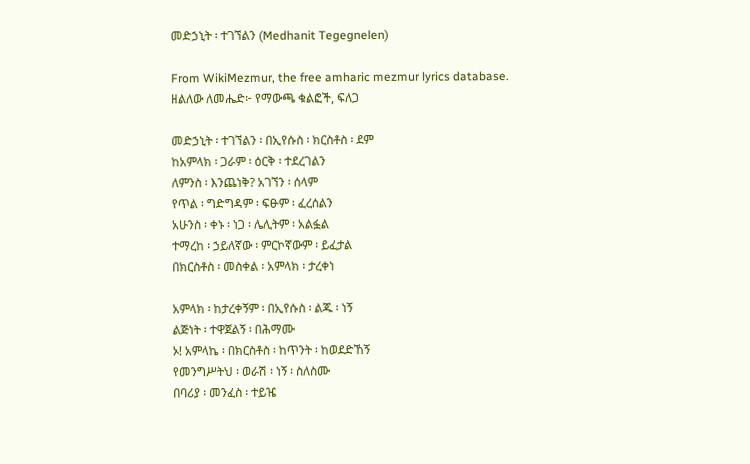መድኃኒት ፡ ተገኘልን (Medhanit Tegegnelen)

From WikiMezmur, the free amharic mezmur lyrics database.
ዘልለው ለመሔድ፦ የማውጫ ቁልፎች, ፍለጋ

መድኃኒት ፡ ተገኘልን ፡ በኢየሱስ ፡ ክርስቶስ ፡ ደም
ከአምላክ ፡ ጋራም ፡ ዕርቅ ፡ ተደረገልን
ለምንስ ፡ እንጨነቅ? አገኘን ፡ ሰላም
የጥል ፡ ግድግዳም ፡ ፍፁም ፡ ፈረሰልን
አሁንስ ፡ ቀኑ ፡ ነጋ ፡ ሌሊትም ፡ አልፏል
ተማረከ ፡ ኃይለኛው ፡ ምርኮኛውም ፡ ይፈታል
በክርስቶስ ፡ መስቀል ፡ አምላክ ፡ ታረቀነ

አምላክ ፡ ከታረቀኝም ፡ በኢየሱስ ፡ ልጁ ፡ ነኝ
ልጅነት ፡ ተዋጀልኝ ፡ በሕማሙ
ኦ! አምላኬ ፡ በክርስቶስ ፡ ከጥንት ፡ ከወደድኸኝ
የመንግሥትህ ፡ ወራሽ ፡ ነኝ ፡ ስለስሙ
በባሪያ ፡ መንፈስ ፡ ተይዤ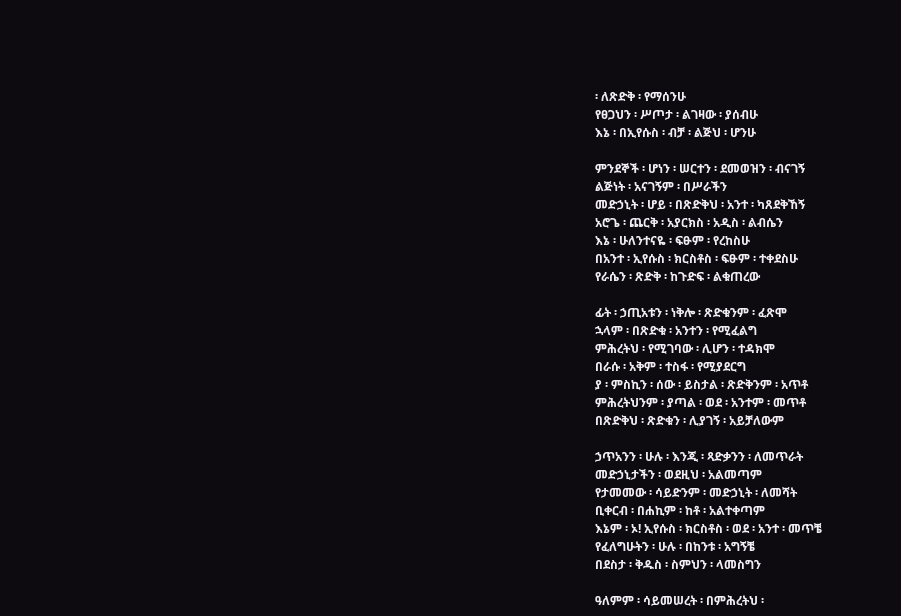፡ ለጽድቅ ፡ የማሰንሁ
የፀጋህን ፡ ሥጦታ ፡ ልገዛው ፡ ያሰብሁ
እኔ ፡ በኢየሱስ ፡ ብቻ ፡ ልጅህ ፡ ሆንሁ

ምንደኞች ፡ ሆነን ፡ ሠርተን ፡ ደመወዝን ፡ ብናገኝ
ልጅነት ፡ አናገኝም ፡ በሥራችን
መድኃኒት ፡ ሆይ ፡ በጽድቅህ ፡ አንተ ፡ ካጸደቅኸኝ
አሮጌ ፡ ጨርቅ ፡ አያርክስ ፡ አዲስ ፡ ልብሴን
እኔ ፡ ሁለንተናዬ ፡ ፍፁም ፡ የረከስሁ
በአንተ ፡ ኢየሱስ ፡ ክርስቶስ ፡ ፍፁም ፡ ተቀደስሁ
የራሴን ፡ ጽድቅ ፡ ከጉድፍ ፡ ልቁጠረው

ፊት ፡ ኃጢአቱን ፡ ነቅሎ ፡ ጽድቁንም ፡ ፈጽሞ
ኋላም ፡ በጽድቁ ፡ አንተን ፡ የሚፈልግ
ምሕረትህ ፡ የሚገባው ፡ ሊሆን ፡ ተዳክሞ
በራሱ ፡ አቅም ፡ ተስፋ ፡ የሚያደርግ
ያ ፡ ምስኪን ፡ ሰው ፡ ይስታል ፡ ጽድቅንም ፡ አጥቶ
ምሕረትህንም ፡ ያጣል ፡ ወደ ፡ አንተም ፡ መጥቶ
በጽድቅህ ፡ ጽድቁን ፡ ሊያገኝ ፡ አይቻለውም

ኃጥአንን ፡ ሁሉ ፡ እንጂ ፡ ጻድቃንን ፡ ለመጥራት
መድኃኒታችን ፡ ወደዚህ ፡ አልመጣም
የታመመው ፡ ሳይድንም ፡ መድኃኒት ፡ ለመሻት
ቢቀርብ ፡ በሐኪም ፡ ከቶ ፡ አልተቀጣም
እኔም ፡ ኦ! ኢየሱስ ፡ ክርስቶስ ፡ ወደ ፡ አንተ ፡ መጥቼ
የፈለግሁትን ፡ ሁሉ ፡ በከንቱ ፡ አግኝቼ
በደስታ ፡ ቅዱስ ፡ ስምህን ፡ ላመስግን

ዓለምም ፡ ሳይመሠረት ፡ በምሕረትህ ፡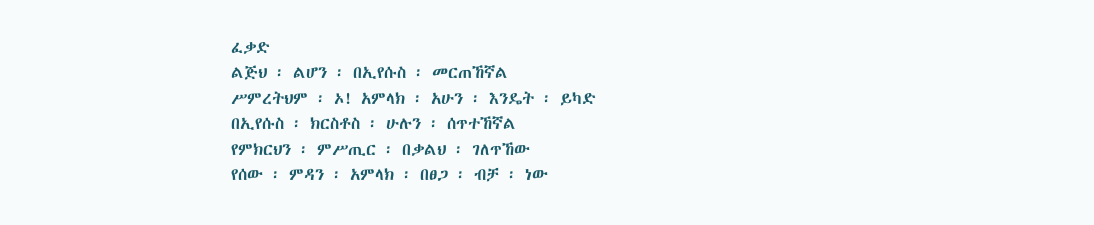ፈቃድ
ልጅህ ፡ ልሆን ፡ በኢየሱስ ፡ መርጠኸኛል
ሥምረትህም ፡ ኦ! አምላክ ፡ አሁን ፡ እንዴት ፡ ይካድ
በኢየሱስ ፡ ክርስቶስ ፡ ሁሉን ፡ ሰጥተኸኛል
የምክርህን ፡ ምሥጢር ፡ በቃልህ ፡ ገለጥኸው
የሰው ፡ ምዳን ፡ አምላክ ፡ በፀጋ ፡ ብቻ ፡ ነው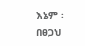እኔም ፡ በፀጋህ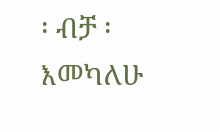፡ ብቻ ፡ እመካለሁ